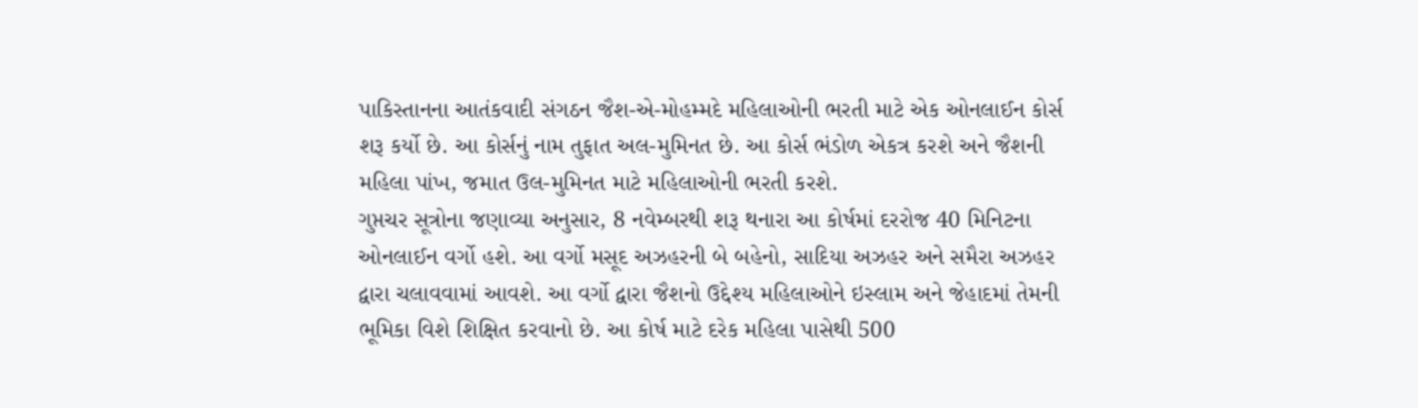પાકિસ્તાનના આતંકવાદી સંગઠન જૈશ-એ-મોહમ્મદે મહિલાઓની ભરતી માટે એક ઓનલાઈન કોર્સ શરૂ કર્યો છે. આ કોર્સનું નામ તુફાત અલ-મુમિનત છે. આ કોર્સ ભંડોળ એકત્ર કરશે અને જૈશની મહિલા પાંખ, જમાત ઉલ-મુમિનત માટે મહિલાઓની ભરતી કરશે.
ગુપ્તચર સૂત્રોના જણાવ્યા અનુસાર, 8 નવેમ્બરથી શરૂ થનારા આ કોર્ષમાં દરરોજ 40 મિનિટના ઓનલાઈન વર્ગો હશે. આ વર્ગો મસૂદ અઝહરની બે બહેનો, સાદિયા અઝહર અને સમૈરા અઝહર દ્વારા ચલાવવામાં આવશે. આ વર્ગો દ્વારા જૈશનો ઉદ્દેશ્ય મહિલાઓને ઇસ્લામ અને જેહાદમાં તેમની ભૂમિકા વિશે શિક્ષિત કરવાનો છે. આ કોર્ષ માટે દરેક મહિલા પાસેથી 500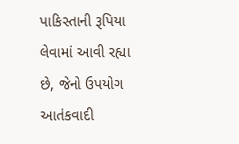પાકિસ્તાની રૂપિયા લેવામાં આવી રહ્યા છે, જેનો ઉપયોગ આતંકવાદી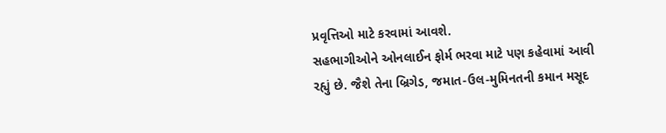પ્રવૃત્તિઓ માટે કરવામાં આવશે.
સહભાગીઓને ઓનલાઈન ફોર્મ ભરવા માટે પણ કહેવામાં આવી રહ્યું છે. જૈશે તેના બ્રિગેડ, જમાત-ઉલ-મુમિનતની કમાન મસૂદ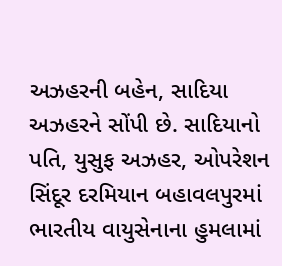અઝહરની બહેન, સાદિયા અઝહરને સોંપી છે. સાદિયાનો પતિ, યુસુફ અઝહર, ઓપરેશન સિંદૂર દરમિયાન બહાવલપુરમાં ભારતીય વાયુસેનાના હુમલામાં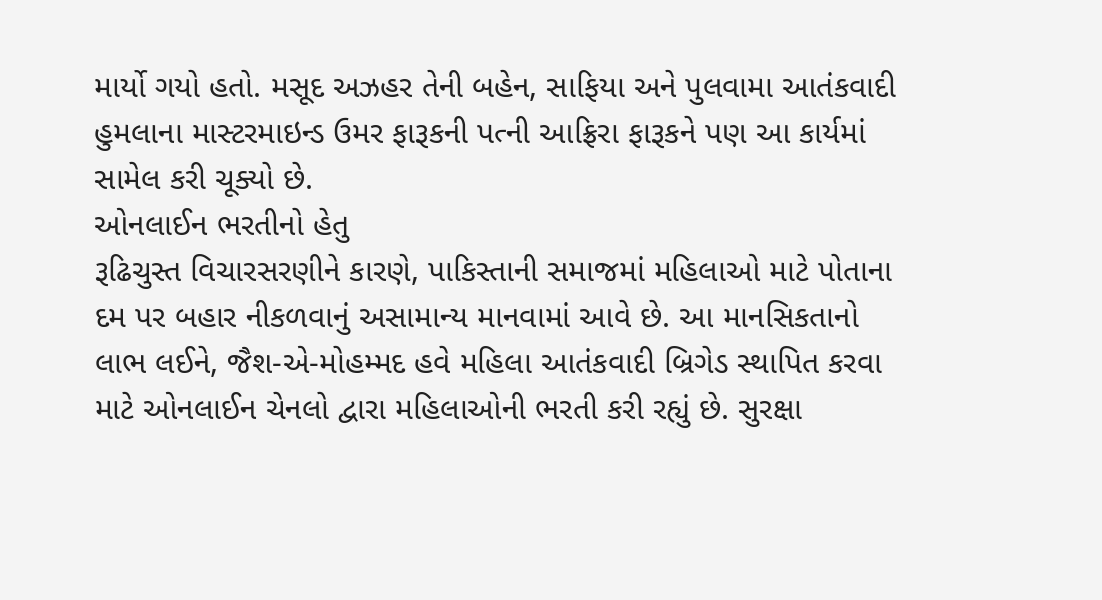માર્યો ગયો હતો. મસૂદ અઝહર તેની બહેન, સાફિયા અને પુલવામા આતંકવાદી હુમલાના માસ્ટરમાઇન્ડ ઉમર ફારૂકની પત્ની આફ્રિરા ફારૂકને પણ આ કાર્યમાં સામેલ કરી ચૂક્યો છે.
ઓનલાઈન ભરતીનો હેતુ
રૂઢિચુસ્ત વિચારસરણીને કારણે, પાકિસ્તાની સમાજમાં મહિલાઓ માટે પોતાના દમ પર બહાર નીકળવાનું અસામાન્ય માનવામાં આવે છે. આ માનસિકતાનો લાભ લઈને, જૈશ-એ-મોહમ્મદ હવે મહિલા આતંકવાદી બ્રિગેડ સ્થાપિત કરવા માટે ઓનલાઈન ચેનલો દ્વારા મહિલાઓની ભરતી કરી રહ્યું છે. સુરક્ષા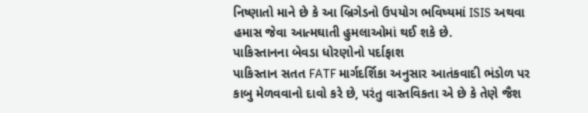નિષ્ણાતો માને છે કે આ બ્રિગેડનો ઉપયોગ ભવિષ્યમાં ISIS અથવા હમાસ જેવા આત્મઘાતી હુમલાઓમાં થઈ શકે છે.
પાકિસ્તાનના બેવડા ધોરણોનો પર્દાફાશ
પાકિસ્તાન સતત FATF માર્ગદર્શિકા અનુસાર આતંકવાદી ભંડોળ પર કાબુ મેળવવાનો દાવો કરે છે, પરંતુ વાસ્તવિકતા એ છે કે તેણે જૈશ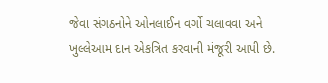જેવા સંગઠનોને ઓનલાઈન વર્ગો ચલાવવા અને ખુલ્લેઆમ દાન એકત્રિત કરવાની મંજૂરી આપી છે.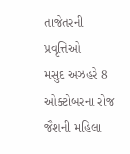તાજેતરની પ્રવૃત્તિઓ
મસુદ અઝહરે 8 ઓક્ટોબરના રોજ જૈશની મહિલા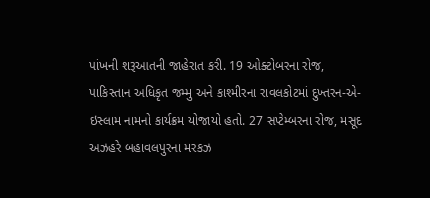પાંખની શરૂઆતની જાહેરાત કરી. 19 ઓક્ટોબરના રોજ, પાકિસ્તાન અધિકૃત જમ્મુ અને કાશ્મીરના રાવલકોટમાં દુખ્તરન-એ-ઇસ્લામ નામનો કાર્યક્રમ યોજાયો હતો. 27 સપ્ટેમ્બરના રોજ, મસૂદ અઝહરે બહાવલપુરના મરકઝ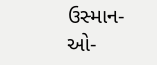ઉસ્માન-ઓ-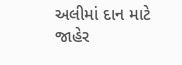અલીમાં દાન માટે જાહેર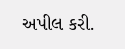અપીલ કરી.